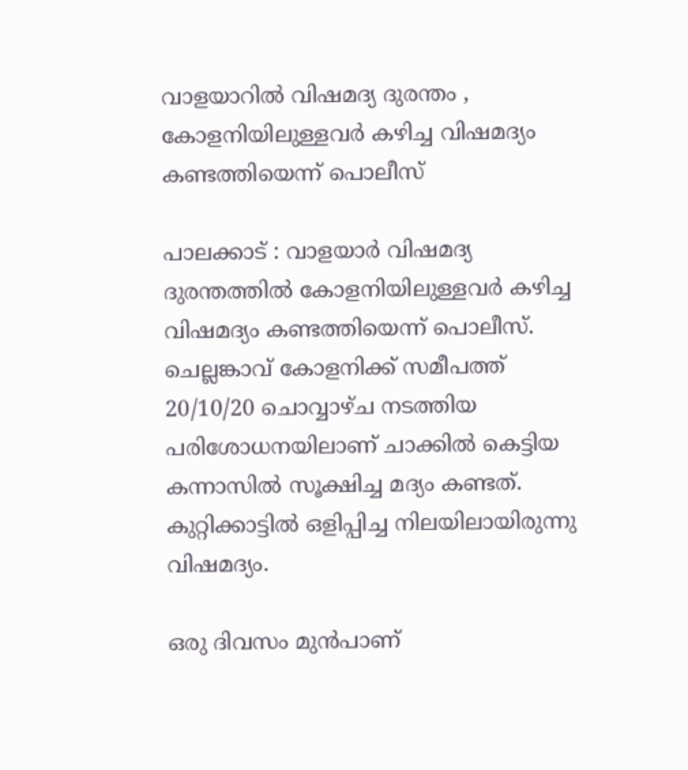വാളയാറിൽ വിഷമദ്യ ദുരന്തം , കോളനിയിലുള്ളവർ കഴിച്ച വിഷമദ്യം കണ്ടത്തിയെന്ന് പൊലീസ്

പാലക്കാട് : വാളയാർ വിഷമദ്യ ദുരന്തത്തിൽ കോളനിയിലുള്ളവർ കഴിച്ച വിഷമദ്യം കണ്ടത്തിയെന്ന് പൊലീസ്. ചെല്ലങ്കാവ് കോളനിക്ക് സമീപത്ത് 20/10/20 ചൊവ്വാഴ്ച നടത്തിയ പരിശോധനയിലാണ് ചാക്കിൽ കെട്ടിയ കന്നാസിൽ സൂക്ഷിച്ച മദ്യം കണ്ടത്. കുറ്റിക്കാട്ടിൽ ഒളിപ്പിച്ച നിലയിലായിരുന്നു വിഷമദ്യം.

ഒരു ദിവസം മുൻപാണ്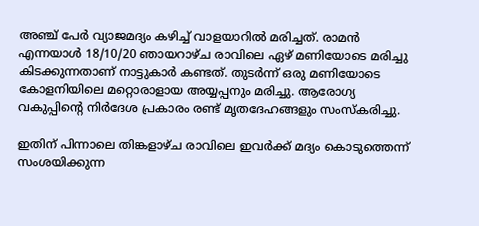അഞ്ച് പേർ വ്യാജമദ്യം കഴിച്ച് വാളയാറിൽ മരിച്ചത്. രാമൻ എന്നയാൾ 18/10/20 ഞായറാഴ്ച രാവിലെ ഏഴ് മണിയോടെ മരിച്ചു കിടക്കുന്നതാണ് നാട്ടുകാർ കണ്ടത്. തുടർന്ന് ഒരു മണിയോടെ കോളനിയിലെ മറ്റൊരാളായ അയ്യപ്പനും മരിച്ചു. ആരോഗ്യ വകുപ്പിന്റെ നിർദേശ പ്രകാരം രണ്ട് മൃതദേഹങ്ങളും സംസ്‌കരിച്ചു.

ഇതിന് പിന്നാലെ തിങ്കളാഴ്ച രാവിലെ ഇവർക്ക് മദ്യം കൊടുത്തെന്ന് സംശയിക്കുന്ന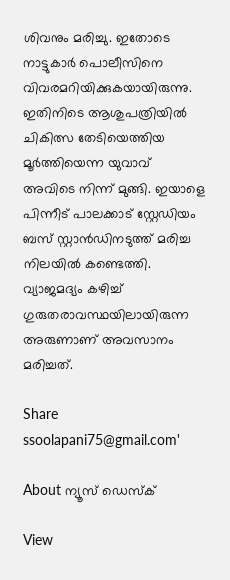ശിവനും മരിച്ചു. ഇതോടെ നാട്ടുകാർ പൊലീസിനെ വിവരമറിയിക്കുകയായിരുന്നു. ഇതിനിടെ ആശുപത്രിയിൽ ചികിത്സ തേടിയെത്തിയ മൂർത്തിയെന്ന യുവാവ് അവിടെ നിന്ന് മുങ്ങി. ഇയാളെ പിന്നീട് പാലക്കാട് സ്റ്റേഡിയം ബസ് സ്റ്റാൻഡിനടുത്ത് മരിച്ച നിലയിൽ കണ്ടെത്തി. വ്യാജമദ്യം കഴിച്ച് ഗുരുതരാവസ്ഥയിലായിരുന്ന അരുണാണ് അവസാനം മരിച്ചത്.

Share
ssoolapani75@gmail.com'

About ന്യൂസ് ഡെസ്ക്

View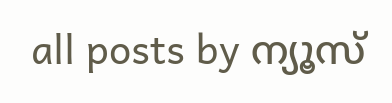all posts by ന്യൂസ്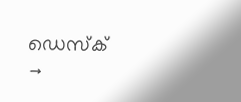ഡെസ്ക് →